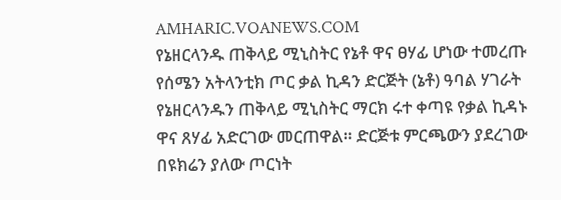AMHARIC.VOANEWS.COM
የኔዘርላንዱ ጠቅላይ ሚኒስትር የኔቶ ዋና ፀሃፊ ሆነው ተመረጡ
የሰሜን አትላንቲክ ጦር ቃል ኪዳን ድርጅት (ኔቶ) ዓባል ሃገራት የኔዘርላንዱን ጠቅላይ ሚኒስትር ማርክ ሩተ ቀጣዩ የቃል ኪዳኑ ዋና ጸሃፊ አድርገው መርጠዋል። ድርጅቱ ምርጫውን ያደረገው በዩክሬን ያለው ጦርነት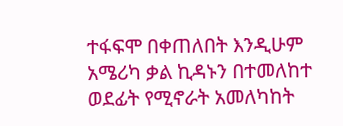ተፋፍሞ በቀጠለበት እንዲሁም አሜሪካ ቃል ኪዳኑን በተመለከተ ወደፊት የሚኖራት አመለካከት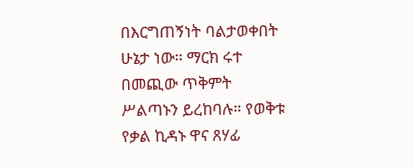በእርግጠኝነት ባልታወቀበት ሁኔታ ነው። ማርክ ሩተ በመጪው ጥቅምት ሥልጣኑን ይረከባሉ። የወቅቱ የቃል ኪዳኑ ዋና ጸሃፊ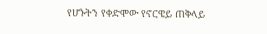የሆኑትን የቀድሞው የኖርዌይ ጠቅላይ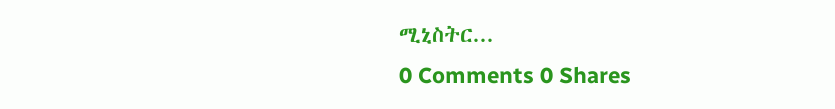ሚኒስትር...
0 Comments 0 Shares